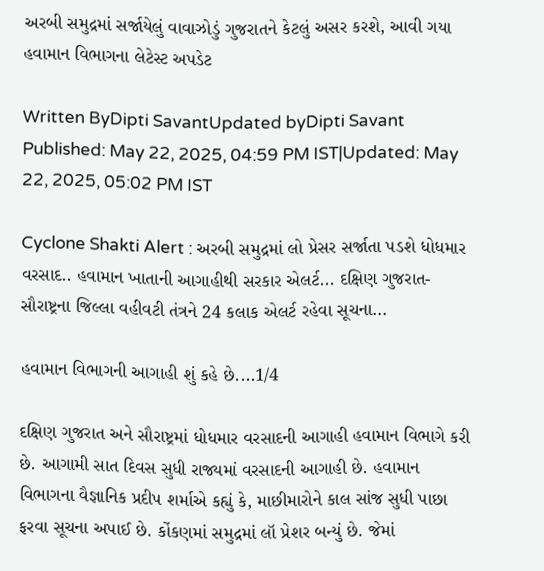અરબી સમુદ્રમાં સર્જાયેલું વાવાઝોડું ગુજરાતને કેટલું અસર કરશે, આવી ગયા હવામાન વિભાગના લેટેસ્ટ અપડેટ

Written ByDipti SavantUpdated byDipti Savant
Published: May 22, 2025, 04:59 PM IST|Updated: May 22, 2025, 05:02 PM IST

Cyclone Shakti Alert : અરબી સમુદ્રમાં લો પ્રેસર સર્જાતા પડશે ધોધમાર વરસાદ.. હવામાન ખાતાની આગાહીથી સરકાર એલર્ટ... દક્ષિણ ગુજરાત-સૌરાષ્ટ્રના જિલ્લા વહીવટી તંત્રને 24 કલાક એલર્ટ રહેવા સૂચના...

હવામાન વિભાગની આગાહી શું કહે છે....1/4

દક્ષિણ ગુજરાત અને સૌરાષ્ટ્રમાં ધોધમાર વરસાદની આગાહી હવામાન વિભાગે કરી છે. આગામી સાત દિવસ સુધી રાજ્યમાં વરસાદની આગાહી છે. હવામાન વિભાગના વૈજ્ઞાનિક પ્રદીપ શર્માએ કહ્યું કે, માછીમારોને કાલ સાંજ સુધી પાછા ફરવા સૂચના અપાઈ છે. કોંકણમાં સમુદ્રમાં લૉ પ્રેશર બન્યું છે. જેમાં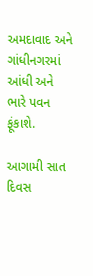અમદાવાદ અને ગાંધીનગરમાં આંધી અને ભારે પવન ફૂંકાશે.

આગામી સાત દિવસ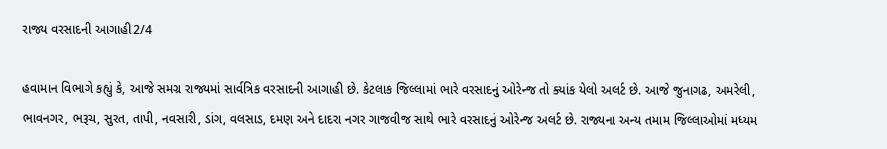રાજ્ય વરસાદની આગાહી2/4

હવામાન વિભાગે કહ્યું કે, આજે સમગ્ર રાજ્યમાં સાર્વત્રિક વરસાદની આગાહી છે. કેટલાક જિલ્લામાં ભારે વરસાદનું ઓરેન્જ તો ક્યાંક યેલો અલર્ટ છે. આજે જુનાગઢ, અમરેલી, ભાવનગર, ભરૂચ, સુરત, તાપી, નવસારી, ડાંગ, વલસાડ, દમણ અને દાદરા નગર ગાજવીજ સાથે ભારે વરસાદનું ઓરેન્જ અલર્ટ છે. રાજ્યના અન્ય તમામ જિલ્લાઓમાં મધ્યમ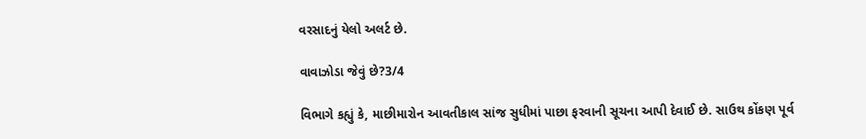વરસાદનું યેલો અલર્ટ છે.

વાવાઝોડા જેવું છે?3/4

વિભાગે કહ્યું કે, માછીમારોન આવતીકાલ સાંજ સુધીમાં પાછા ફરવાની સૂચના આપી દેવાઈ છે. સાઉથ કોંકણ પૂર્વ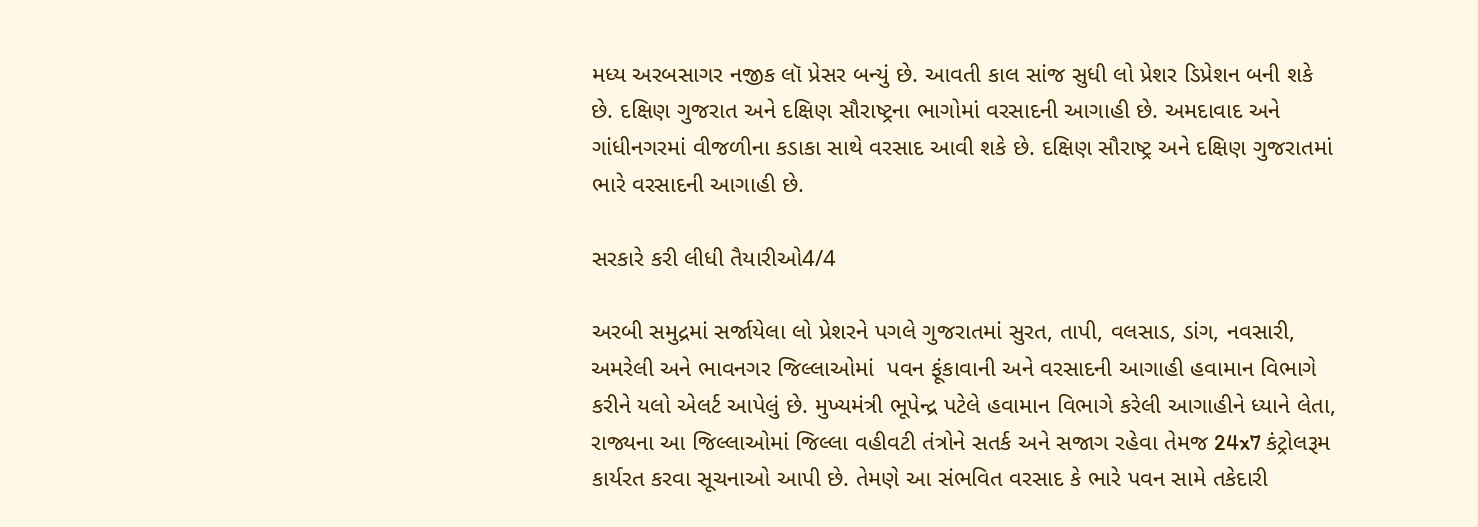મધ્ય અરબસાગર નજીક લૉ પ્રેસર બન્યું છે. આવતી કાલ સાંજ સુધી લો પ્રેશર ડિપ્રેશન બની શકે છે. દક્ષિણ ગુજરાત અને દક્ષિણ સૌરાષ્ટ્રના ભાગોમાં વરસાદની આગાહી છે. અમદાવાદ અને ગાંધીનગરમાં વીજળીના કડાકા સાથે વરસાદ આવી શકે છે. દક્ષિણ સૌરાષ્ટ્ર અને દક્ષિણ ગુજરાતમાં ભારે વરસાદની આગાહી છે.

સરકારે કરી લીધી તૈયારીઓ4/4

અરબી સમુદ્રમાં સર્જાયેલા લો પ્રેશરને પગલે ગુજરાતમાં સુરત, તાપી, વલસાડ, ડાંગ, નવસારી, અમરેલી અને ભાવનગર જિલ્લાઓમાં  પવન ફૂંકાવાની અને વરસાદની આગાહી હવામાન વિભાગે કરીને યલો એલર્ટ આપેલું છે. મુખ્યમંત્રી ભૂપેન્દ્ર પટેલે હવામાન વિભાગે કરેલી આગાહીને ધ્યાને લેતા, રાજ્યના આ જિલ્લાઓમાં જિલ્લા વહીવટી તંત્રોને સતર્ક અને સજાગ રહેવા તેમજ 24x7 કંટ્રોલરૂમ કાર્યરત કરવા સૂચનાઓ આપી છે. તેમણે આ સંભવિત વરસાદ કે ભારે પવન સામે તકેદારી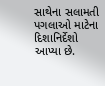સાથેના સલામતી પગલાઓ માટેના દિશાનિર્દેશો આપ્યા છે.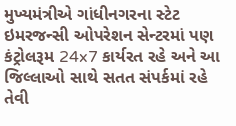મુખ્યમંત્રીએ ગાંધીનગરના સ્ટેટ ઇમરજન્સી ઓપરેશન સેન્ટરમાં પણ કંટ્રોલરૂમ 24x7 કાર્યરત રહે અને આ જિલ્લાઓ સાથે સતત સંપર્કમાં રહે તેવી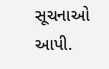સૂચનાઓ આપી.